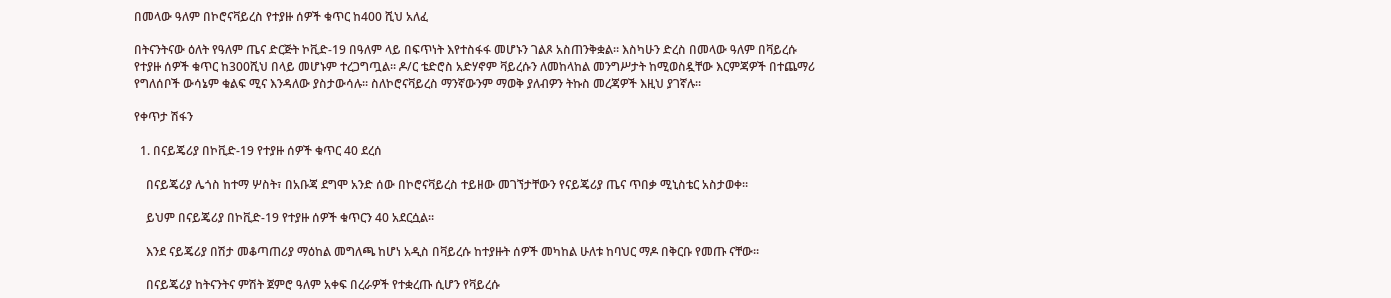በመላው ዓለም በኮሮናቫይረስ የተያዙ ሰዎች ቁጥር ከ400 ሺህ አለፈ

በትናንትናው ዕለት የዓለም ጤና ድርጅት ኮቪድ-19 በዓለም ላይ በፍጥነት እየተስፋፋ መሆኑን ገልጾ አስጠንቅቋል። እስካሁን ድረስ በመላው ዓለም በቫይረሱ የተያዙ ሰዎች ቁጥር ከ300ሺህ በላይ መሆኑም ተረጋግጧል። ዶ/ር ቴድሮስ አድሃኖም ቫይረሱን ለመከላከል መንግሥታት ከሚወስዷቸው እርምጃዎች በተጨማሪ የግለሰቦች ውሳኔም ቁልፍ ሚና እንዳለው ያስታውሳሉ። ስለኮሮናቫይረስ ማንኛውንም ማወቅ ያለብዎን ትኩስ መረጃዎች እዚህ ያገኛሉ።

የቀጥታ ሽፋን

  1. በናይጄሪያ በኮቪድ-19 የተያዙ ሰዎች ቁጥር 40 ደረሰ

    በናይጄሪያ ሌጎስ ከተማ ሦስት፣ በአቡጃ ደግሞ አንድ ሰው በኮሮናቫይረስ ተይዘው መገኘታቸውን የናይጄሪያ ጤና ጥበቃ ሚኒስቴር አስታወቀ።

    ይህም በናይጄሪያ በኮቪድ-19 የተያዙ ሰዎች ቁጥርን 40 አደርሷል።

    እንደ ናይጄሪያ በሽታ መቆጣጠሪያ ማዕከል መግለጫ ከሆነ አዲስ በቫይረሱ ከተያዙት ሰዎች መካከል ሁለቱ ከባህር ማዶ በቅርቡ የመጡ ናቸው።

    በናይጄሪያ ከትናንትና ምሽት ጀምሮ ዓለም አቀፍ በረራዎች የተቋረጡ ሲሆን የቫይረሱ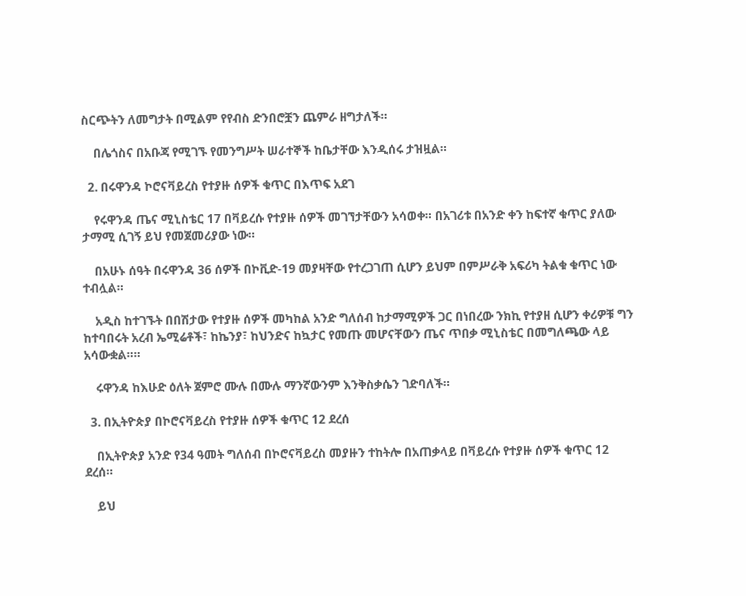ስርጭትን ለመግታት በሚልም የየብስ ድንበሮቿን ጨምራ ዘግታለች።

    በሌጎስና በአቡጃ የሚገኙ የመንግሥት ሠራተኞች ከቤታቸው እንዲሰሩ ታዝዟል።

  2. በሩዋንዳ ኮሮናቫይረስ የተያዙ ሰዎች ቁጥር በእጥፍ አደገ

    የሩዋንዳ ጤና ሚኒስቴር 17 በቫይረሱ የተያዙ ሰዎች መገኘታቸውን አሳወቀ። በአገሪቱ በአንድ ቀን ከፍተኛ ቁጥር ያለው ታማሚ ሲገኝ ይህ የመጀመሪያው ነው።

    በአሁኑ ሰዓት በሩዋንዳ 36 ሰዎች በኮቪድ-19 መያዛቸው የተረጋገጠ ሲሆን ይህም በምሥራቅ አፍሪካ ትልቁ ቁጥር ነው ተብሏል።

    አዲስ ከተገኙት በበሽታው የተያዙ ሰዎች መካከል አንድ ግለሰብ ከታማሚዎች ጋር በነበረው ንክኪ የተያዘ ሲሆን ቀሪዎቹ ግን ከተባበሩት አረብ ኤሚሬቶች፣ ከኬንያ፣ ከህንድና ከኳታር የመጡ መሆናቸውን ጤና ጥበቃ ሚኒስቴር በመግለጫው ላይ አሳውቋል።።

    ሩዋንዳ ከእሁድ ዕለት ጀምሮ ሙሉ በሙሉ ማንኛውንም እንቅስቃሴን ገድባለች።

  3. በኢትዮጵያ በኮሮናቫይረስ የተያዙ ሰዎች ቁጥር 12 ደረሰ

    በኢትዮጵያ አንድ የ34 ዓመት ግለሰብ በኮሮናቫይረስ መያዙን ተከትሎ በአጠቃላይ በቫይረሱ የተያዙ ሰዎች ቁጥር 12 ደረሰ።

    ይህ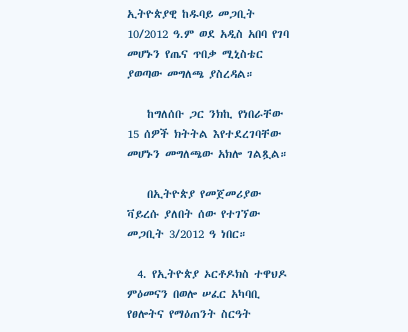ኢትዮጵያዊ ከዱባይ መጋቢት 10/2012 ዓ.ም ወደ አዲስ አበባ የገባ መሆኑን የጤና ጥበቃ ሚኒስቴር ያወጣው መግለጫ ያስረዳል።

    ከግለሰቡ ጋር ንክኪ የነበራቸው 15 ሰዎች ክትትል እየተደረገባቸው መሆኑን መግለጫው አክሎ ገልጿል።

    በኢትዮጵያ የመጀመሪያው ቫይረሱ ያለበት ሰው የተገኘው መጋቢት 3/2012 ዓ ነበር።

  4. የኢትዮጵያ ኦርቶዶክስ ተዋህዶ ምዕመናን በወሎ ሠፈር አካባቢ የፀሎትና የማዕጠንት ስርዓት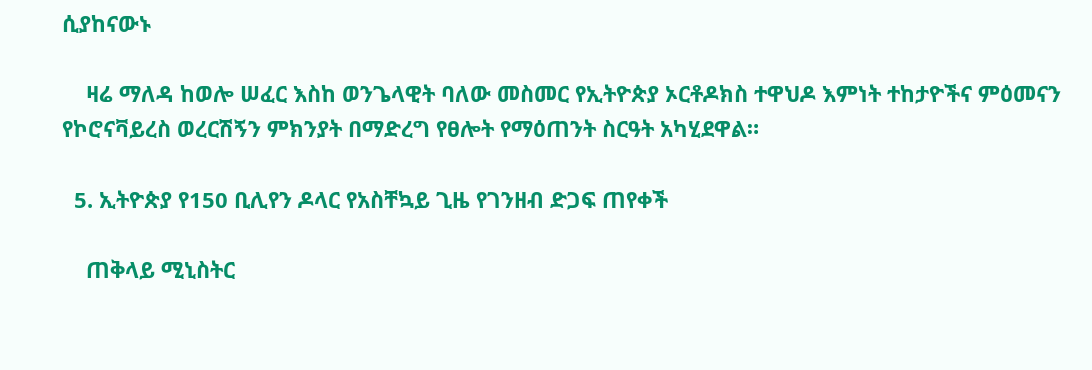ሲያከናውኑ

    ዛሬ ማለዳ ከወሎ ሠፈር እስከ ወንጌላዊት ባለው መስመር የኢትዮጵያ ኦርቶዶክስ ተዋህዶ እምነት ተከታዮችና ምዕመናን የኮሮናቫይረስ ወረርሽኝን ምክንያት በማድረግ የፀሎት የማዕጠንት ስርዓት አካሂደዋል።

  5. ኢትዮጵያ የ150 ቢሊየን ዶላር የአስቸኳይ ጊዜ የገንዘብ ድጋፍ ጠየቀች

    ጠቅላይ ሚኒስትር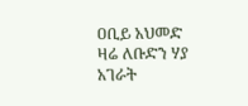ዐቢይ አህመድ ዛሬ ለቡድን ሃያ አገራት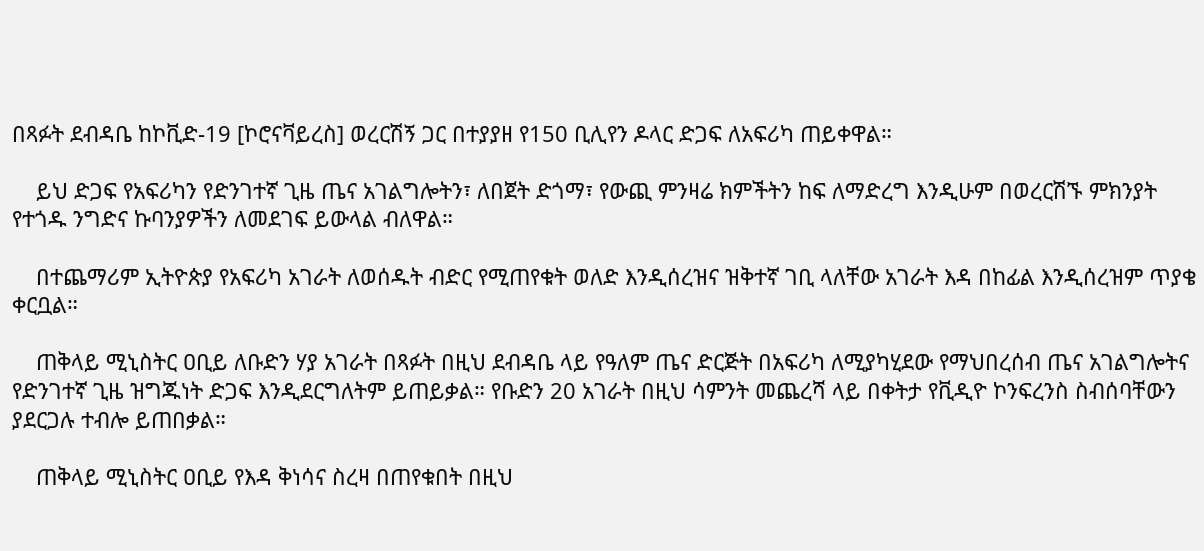በጻፉት ደብዳቤ ከኮቪድ-19 [ኮሮናቫይረስ] ወረርሽኝ ጋር በተያያዘ የ150 ቢሊየን ዶላር ድጋፍ ለአፍሪካ ጠይቀዋል።

    ይህ ድጋፍ የአፍሪካን የድንገተኛ ጊዜ ጤና አገልግሎትን፣ ለበጀት ድጎማ፣ የውጪ ምንዛሬ ክምችትን ከፍ ለማድረግ እንዲሁም በወረርሽኙ ምክንያት የተጎዱ ንግድና ኩባንያዎችን ለመደገፍ ይውላል ብለዋል።

    በተጨማሪም ኢትዮጵያ የአፍሪካ አገራት ለወሰዱት ብድር የሚጠየቁት ወለድ እንዲሰረዝና ዝቅተኛ ገቢ ላለቸው አገራት እዳ በከፊል እንዲሰረዝም ጥያቄ ቀርቧል።

    ጠቅላይ ሚኒስትር ዐቢይ ለቡድን ሃያ አገራት በጻፉት በዚህ ደብዳቤ ላይ የዓለም ጤና ድርጅት በአፍሪካ ለሚያካሂደው የማህበረሰብ ጤና አገልግሎትና የድንገተኛ ጊዜ ዝግጁነት ድጋፍ እንዲደርግለትም ይጠይቃል። የቡድን 20 አገራት በዚህ ሳምንት መጨረሻ ላይ በቀትታ የቪዲዮ ኮንፍረንስ ስብሰባቸውን ያደርጋሉ ተብሎ ይጠበቃል።

    ጠቅላይ ሚኒስትር ዐቢይ የእዳ ቅነሳና ስረዛ በጠየቁበት በዚህ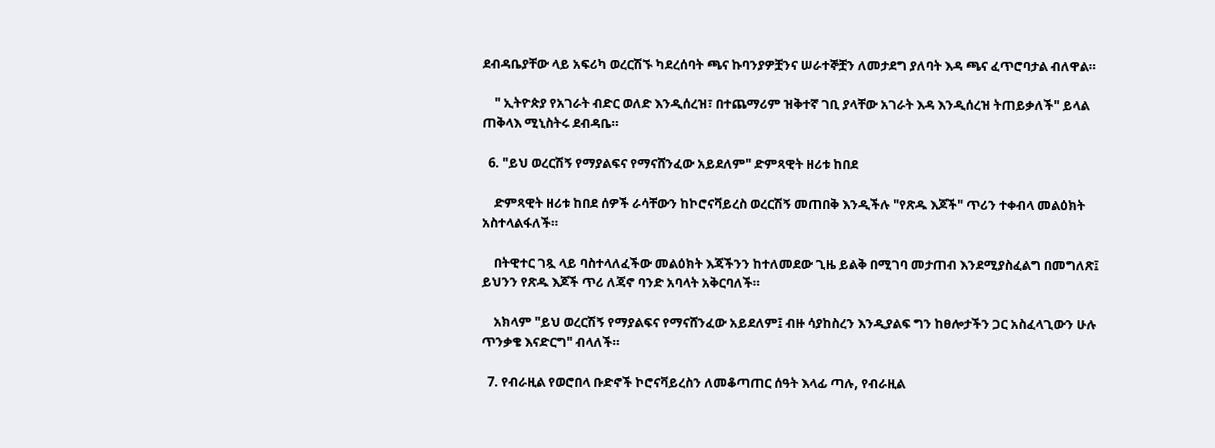ደብዳቤያቸው ላይ አፍሪካ ወረርሽኙ ካደረሰባት ጫና ኩባንያዎቿንና ሠራተኞቿን ለመታደግ ያለባት እዳ ጫና ፈጥሮባታል ብለዋል።

    " ኢትዮጵያ የአገራት ብድር ወለድ እንዲሰረዝ፣ በተጨማሪም ዝቅተኛ ገቢ ያላቸው አገራት እዳ እንዲሰረዝ ትጠይቃለች" ይላል ጠቅላእ ሚኒስትሩ ደብዳቤ።

  6. "ይህ ወረርሽኝ የማያልፍና የማናሸንፈው አይደለም" ድምጻዊት ዘሪቱ ከበደ

    ድምጻዊት ዘሪቱ ከበደ ሰዎች ራሳቸውን ከኮሮናቫይረስ ወረርሽኝ መጠበቅ እንዲችሉ "የጽዱ እጆች" ጥሪን ተቀብላ መልዕክት አስተላልፋለች።

    በትዊተር ገጿ ላይ ባስተላለፈችው መልዕክት እጃችንን ከተለመደው ጊዜ ይልቅ በሚገባ መታጠብ እንደሚያስፈልግ በመግለጽ፤ ይህንን የጽዱ እጆች ጥሪ ለጃኖ ባንድ አባላት አቅርባለች።

    አክላም "ይህ ወረርሽኝ የማያልፍና የማናሸንፈው አይደለም፤ ብዙ ሳያከስረን እንዲያልፍ ግን ከፀሎታችን ጋር አስፈላጊውን ሁሉ ጥንቃቄ እናድርግ" ብላለች።

  7. የብራዚል የወሮበላ ቡድኖች ኮሮናቫይረስን ለመቆጣጠር ሰዓት እላፊ ጣሉ, የብራዚል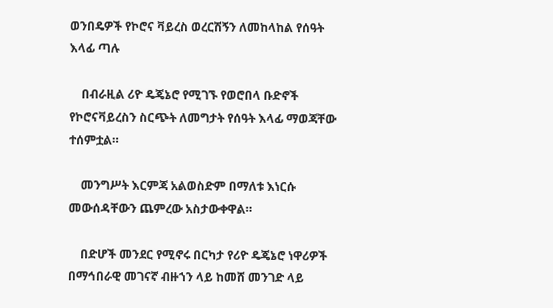ወንበዴዎች የኮሮና ቫይረስ ወረርሽኝን ለመከላከል የሰዓት እላፊ ጣሉ

    በብራዚል ሪዮ ዴጄኔሮ የሚገኙ የወሮበላ ቡድኖች የኮሮናቫይረስን ስርጭት ለመግታት የሰዓት እላፊ ማወጃቸው ተሰምቷል።

    መንግሥት እርምጃ አልወስድም በማለቱ እነርሱ መውሰዳቸውን ጨምረው አስታውቀዋል።

    በድሆች መንደር የሚኖሩ በርካታ የሪዮ ዴጄኔሮ ነዋሪዎች በማኅበራዊ መገናኛ ብዙኀን ላይ ከመሸ መንገድ ላይ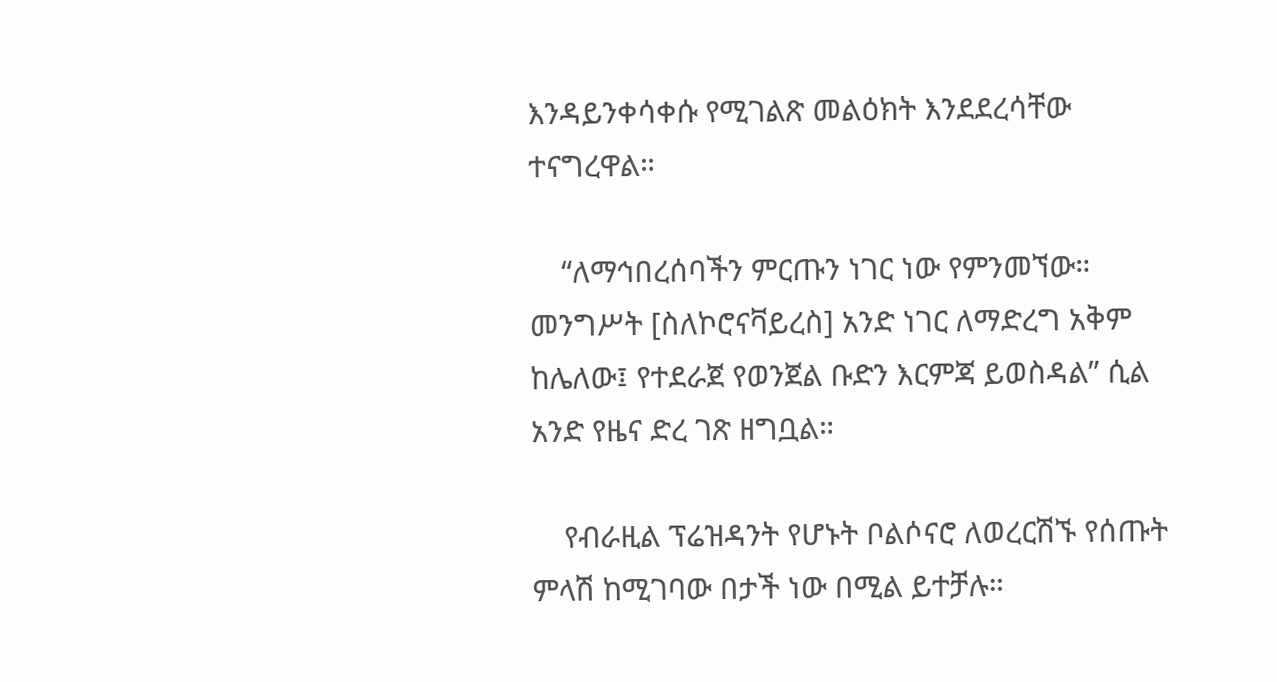እንዳይንቀሳቀሱ የሚገልጽ መልዕክት እንደደረሳቸው ተናግረዋል።

    “ለማኅበረሰባችን ምርጡን ነገር ነው የምንመኘው። መንግሥት [ስለኮሮናቫይረስ] አንድ ነገር ለማድረግ አቅም ከሌለው፤ የተደራጀ የወንጀል ቡድን እርምጃ ይወስዳል” ሲል አንድ የዜና ድረ ገጽ ዘግቧል።

    የብራዚል ፕሬዝዳንት የሆኑት ቦልሶናሮ ለወረርሽኙ የሰጡት ምላሽ ከሚገባው በታች ነው በሚል ይተቻሉ።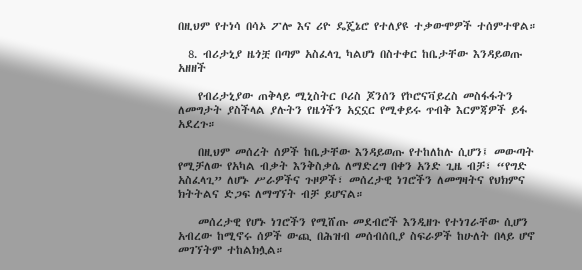በዚህም የተነሳ በሳኦ ፖሎ እና ሪዮ ዴጄኔሮ የተለያዩ ተቃውሞዎች ተሰምተዋል።

  8. ብሪታኒያ ዜጎቿ በጣም አስፈላጊ ካልሆነ በስተቀር ከቤታቸው እንዳይወጡ አዘዘች

    የብሪታኒያው ጠቅላይ ሚኒስትር ቦሪስ ጆንሰን የኮሮናቫይረስ መስፋፋትን ለመግታት ያስችላል ያሉትን የዜጎችን አኗኗር የሚቀይሩ ጥብቅ እርምጃዎች ይፋ አደረጉ።

    በዚህም መሰረት ሰዎች ከቤታቸው እንዳይወጡ የተከለከሉ ሲሆን፤ መውጣት የሚቻለው የአካል ብቃት እንቅስቃሴ ለማድረግ በቀን አንድ ጊዜ ብቻ፣ “የግድ አስፈላጊ” ለሆኑ ሥራዎችና ጉዞዎች፣ መሰረታዊ ነገሮችን ለመግዛትና የህክምና ክትትልና ድጋፍ ለማግኘት ብቻ ይሆናል።

    መሰረታዊ የሆኑ ነገሮችን የሚሸጡ መደብሮች እንዲዘጉ የተነገራቸው ሲሆን አብረው ከሚኖሩ ሰዎች ውጪ በሕዝብ መሰብሰቢያ ስፍራዎች ከሁለት በላይ ሆኖ መገኘትም ተከልክሏል።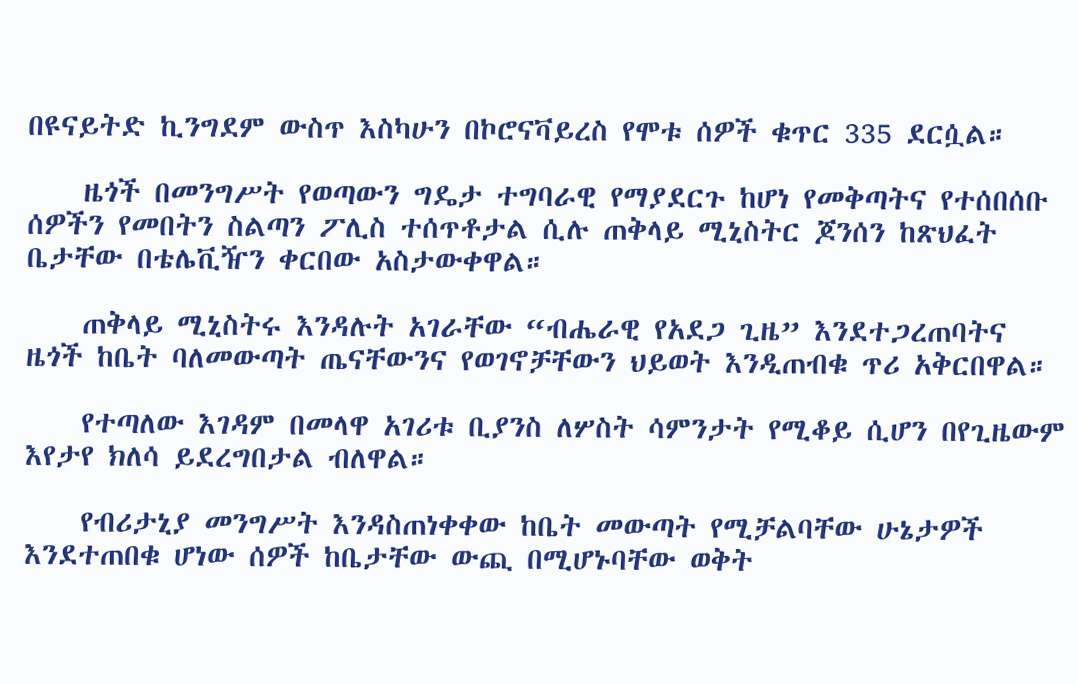በዩናይትድ ኪንግደም ውስጥ እስካሁን በኮሮናቫይረስ የሞቱ ሰዎች ቁጥር 335 ደርሷል።

    ዜጎች በመንግሥት የወጣውን ግዴታ ተግባራዊ የማያደርጉ ከሆነ የመቅጣትና የተሰበሰቡ ሰዎችን የመበትን ስልጣን ፖሊስ ተሰጥቶታል ሲሉ ጠቅላይ ሚኒስትር ጆንሰን ከጽህፈት ቤታቸው በቴሌቪዥን ቀርበው አስታውቀዋል።

    ጠቅላይ ሚኒስትሩ እንዳሉት አገራቸው “ብሔራዊ የአደጋ ጊዜ” እንደተጋረጠባትና ዜጎች ከቤት ባለመውጣት ጤናቸውንና የወገኖቻቸውን ህይወት እንዲጠብቁ ጥሪ አቅርበዋል።

    የተጣለው እገዳም በመላዋ አገሪቱ ቢያንስ ለሦስት ሳምንታት የሚቆይ ሲሆን በየጊዜውም እየታየ ክለሳ ይደረግበታል ብለዋል።

    የብሪታኒያ መንግሥት እንዳስጠነቀቀው ከቤት መውጣት የሚቻልባቸው ሁኔታዎች እንደተጠበቁ ሆነው ሰዎች ከቤታቸው ውጪ በሚሆኑባቸው ወቅት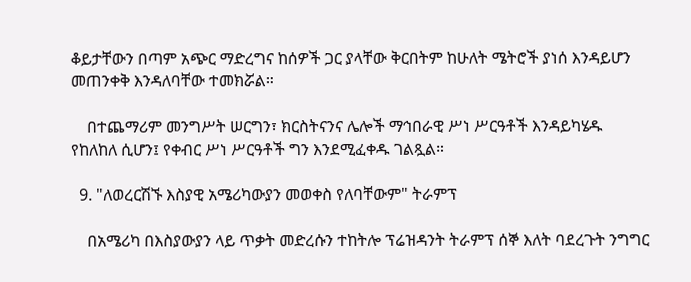ቆይታቸውን በጣም አጭር ማድረግና ከሰዎች ጋር ያላቸው ቅርበትም ከሁለት ሜትሮች ያነሰ እንዳይሆን መጠንቀቅ እንዳለባቸው ተመክሯል።

    በተጨማሪም መንግሥት ሠርግን፣ ክርስትናንና ሌሎች ማኅበራዊ ሥነ ሥርዓቶች እንዳይካሄዱ የከለከለ ሲሆን፤ የቀብር ሥነ ሥርዓቶች ግን እንደሚፈቀዱ ገልጿል።

  9. "ለወረርሽኙ እስያዊ አሜሪካውያን መወቀስ የለባቸውም" ትራምፕ

    በአሜሪካ በእስያውያን ላይ ጥቃት መድረሱን ተከትሎ ፕሬዝዳንት ትራምፕ ሰኞ እለት ባደረጉት ንግግር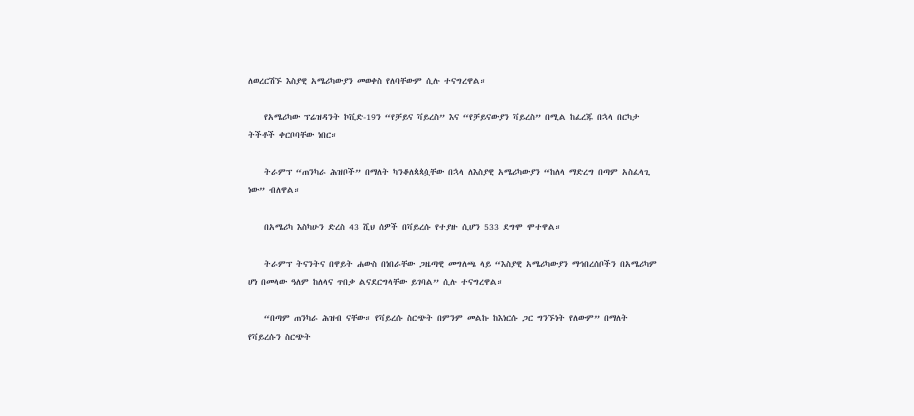ለወረርሽኙ እስያዊ አሜሪካውያን መወቀስ የለባቸውም ሲሉ ተናግረዋል።

    የአሜሪካው ፕሬዝዳንት ኮቪድ-19ን “የቻይና ቫይረስ” እና “የቻይናውያን ቫይረስ” በሚል ከፈረጁ በኋላ በርካታ ትችቶች ቀርቦባቸው ነበር።

    ትራምፕ “ጠንካራ ሕዝቦች” በማለት ካንቆለጳጳሷቸው በኋላ ለእስያዊ አሜሪካውያን “ከለላ ማድረግ በጣም አስፈላጊ ነው” ብለዋል።

    በአሜሪካ እስካሁን ድረስ 43 ሺህ ሰዎች በቫይረሱ የተያዙ ሲሆን 533 ደግሞ ሞተዋል።

    ትራምፕ ትናንትና በዋይት ሐውስ በነበራቸው ጋዜጣዊ መግለጫ ላይ “እስያዊ አሜሪካውያን ማኅበረሰቦችን በአሜሪካም ሆነ በመላው ዓለም ከለላና ጥበቃ ልናደርግላቸው ይገባል” ሲሉ ተናግረዋል።

    “በጣም ጠንካራ ሕዝብ ናቸው። የቫይረሱ ስርጭት በምንም መልኩ ከእነርሱ ጋር ግንኙነት የለውም” በማለት የቫይረሱን ስርጭት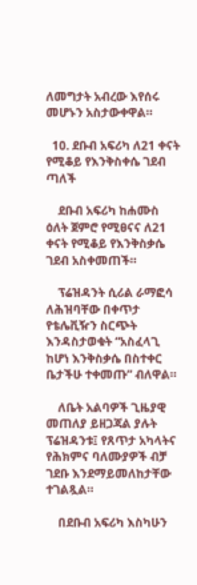ለመግታት አብረው እየሰሩ መሆኑን አስታውቀዋል።

  10. ደቡብ አፍሪካ ለ21 ቀናት የሚቆይ የእንቅስቀሴ ገደብ ጣለች

    ደቡብ አፍሪካ ከሐሙስ ዕለት ጀምሮ የሚፀናና ለ21 ቀናት የሚቆይ የእንቅስቃሴ ገደብ አስቀመጠች።

    ፕሬዝዳንት ሲሪል ራማፎሳ ለሕዝባቸው በቀጥታ የቴሌቪዥን ስርጭት እንዳስታወቁት “አስፈላጊ ከሆነ እንቅስቃሴ በስተቀር ቤታችሁ ተቀመጡ” ብለዋል።

    ለቤት አልባዎች ጊዜያዊ መጠለያ ይዘጋጃል ያሉት ፕሬዝዳንቱ፤ የጸጥታ አካላትና የሕክምና ባለሙያዎች ብቻ ገደቡ እንደማይመለከታቸው ተገልጿል።

    በደቡብ አፍሪካ እስካሁን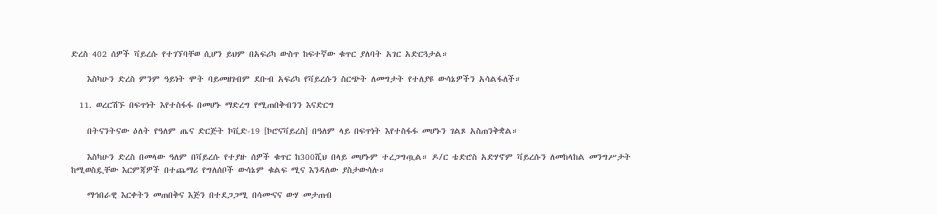ድረስ 402 ሰዎች ቫይረሱ የተገኘባቸወ ሲሆን ይህም በአፍሪካ ውስጥ ከፍተኛው ቁጥር ያለባት አገር አድርጓታል።

    እስካሁን ድረስ ምንም ዓይነት ሞት ባይመዘገብም ደቡብ አፍሪካ የቫይረሱን ስርጭት ለመግታት የተለያዩ ውሳኔዎችን አሳልፋለች።

  11. ወረርሽኙ በፍጥነት እየተስፋፋ በመሆኑ ማድረግ የሚጠበቅብንን እናድርግ

    በትናንትናው ዕለት የዓለም ጤና ድርጅት ኮቪድ-19 [ኮሮናቫይረስ] በዓለም ላይ በፍጥነት እየተስፋፋ መሆኑን ገልጾ አስጠንቅቋል።

    እስካሁን ድረስ በመላው ዓለም በቫይረሱ የተያዙ ሰዎች ቁጥር ከ300ሺህ በላይ መሆኑም ተረጋግጧል። ዶ/ር ቴድሮስ አድሃኖም ቫይረሱን ለመከላከል መንግሥታት ከሚወስዷቸው እርምጃዎች በተጨማሪ የግለሰቦች ውሳኔም ቁልፍ ሚና እንዳለው ያስታውሳሉ።

    ማኅበራዊ እርቀትን መጠበቅና እጅን በተደጋጋሚ በሳሙናና ውሃ መታጠብ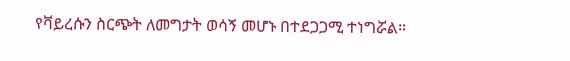የቫይረሱን ስርጭት ለመግታት ወሳኝ መሆኑ በተደጋጋሚ ተነግሯል።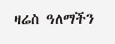ዛሬስ ዓለማችን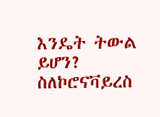እንዴት ትውል ይሆን? ስለኮሮናቫይረስ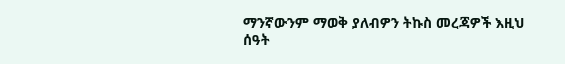ማንኛውንም ማወቅ ያለብዎን ትኩስ መረጃዎች እዚህ ሰዓት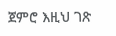ጀምሮ እዚህ ገጽ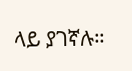ላይ ያገኛሉ።